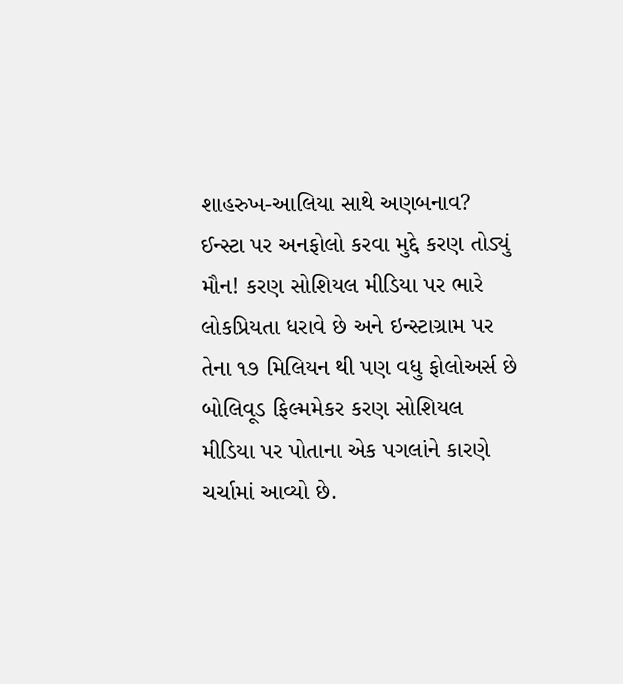શાહરુખ-આલિયા સાથે અણબનાવ? ઈન્સ્ટા પર અનફોલો કરવા મુદ્દે કરણ તોડ્યું મૌન! કરણ સોશિયલ મીડિયા પર ભારે લોકપ્રિયતા ધરાવે છે અને ઇન્સ્ટાગ્રામ પર તેના ૧૭ મિલિયન થી પણ વધુ ફોલોઅર્સ છે બોલિવૂડ ફિલ્મમેકર કરણ સોશિયલ મીડિયા પર પોતાના એક પગલાંને કારણે ચર્ચામાં આવ્યો છે.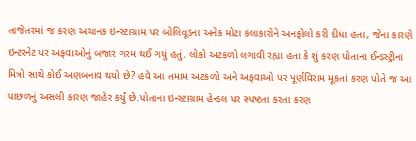તાજેતરમાં જ કરણ અચાનક ઇન્સ્ટાગ્રામ પર બોલિવૂડના અનેક મોટા કલાકારોને અનફોલો કરી દીધા હતા, જેના કારણે ઇન્ટરનેટ પર અફવાઓનું બજાર ગરમ થઈ ગયું હતું. લોકો અટકળો લગાવી રહ્યા હતા કે શું કરણ પોતાના ઈન્ડસ્ટ્રીના મિત્રો સાથે કોઈ અણબનાવ થયો છે? હવે આ તમામ અટકળો અને અફવાઓ પર પૂર્ણવિરામ મૂકતાં કરણ પોતે જ આ પાછળનું અસલી કારણ જાહેર કર્યું છે.પોતાના ઇન્સ્ટાગ્રામ હેન્ડલ પર સ્પષ્ટતા કરતા કરણ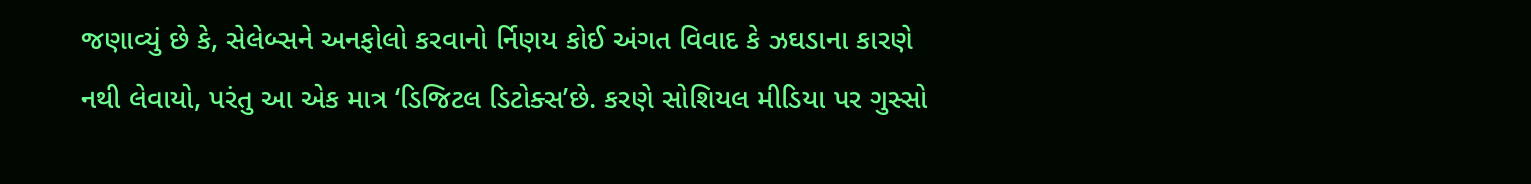જણાવ્યું છે કે, સેલેબ્સને અનફોલો કરવાનો ર્નિણય કોઈ અંગત વિવાદ કે ઝઘડાના કારણે નથી લેવાયો, પરંતુ આ એક માત્ર ‘ડિજિટલ ડિટોક્સ’છે. કરણે સોશિયલ મીડિયા પર ગુસ્સો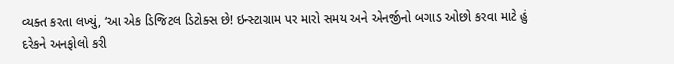વ્યક્ત કરતા લખ્યું, ‘આ એક ડિજિટલ ડિટોક્સ છે! ઇન્સ્ટાગ્રામ પર મારો સમય અને એનર્જીનો બગાડ ઓછો કરવા માટે હું દરેકને અનફોલો કરી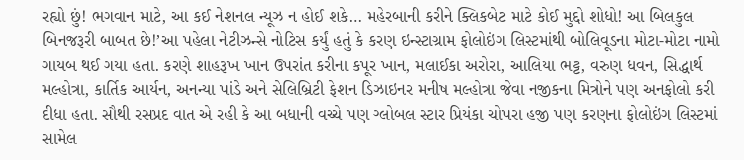રહ્યો છું! ભગવાન માટે, આ કઈ નેશનલ ન્યૂઝ ન હોઈ શકે… મહેરબાની કરીને ક્લિકબેટ માટે કોઈ મુદ્દો શોધો! આ બિલકુલ બિનજરૂરી બાબત છે!’આ પહેલા નેટીઝન્સે નોટિસ કર્યું હતું કે કરણ ઇન્સ્ટાગ્રામ ફોલોઇંગ લિસ્ટમાંથી બોલિવૂડના મોટા-મોટા નામો ગાયબ થઈ ગયા હતા. કરણે શાહરૂખ ખાન ઉપરાંત કરીના કપૂર ખાન, મલાઈકા અરોરા, આલિયા ભટ્ટ, વરુણ ધવન, સિદ્ધાર્થ મલ્હોત્રા, કાર્તિક આર્યન, અનન્યા પાંડે અને સેલિબ્રિટી ફેશન ડિઝાઇનર મનીષ મલ્હોત્રા જેવા નજીકના મિત્રોને પણ અનફોલો કરી દીધા હતા. સૌથી રસપ્રદ વાત એ રહી કે આ બધાની વચ્ચે પણ ગ્લોબલ સ્ટાર પ્રિયંકા ચોપરા હજી પણ કરણના ફોલોઇંગ લિસ્ટમાં સામેલ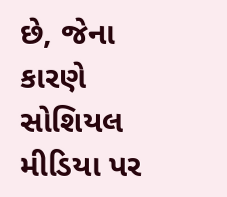છે, જેના કારણે સોશિયલ મીડિયા પર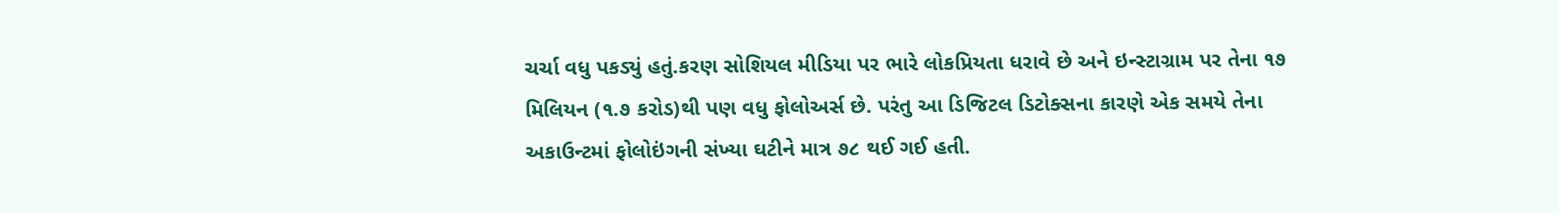ચર્ચા વધુ પકડ્યું હતું.કરણ સોશિયલ મીડિયા પર ભારે લોકપ્રિયતા ધરાવે છે અને ઇન્સ્ટાગ્રામ પર તેના ૧૭ મિલિયન (૧.૭ કરોડ)થી પણ વધુ ફોલોઅર્સ છે. પરંતુ આ ડિજિટલ ડિટોક્સના કારણે એક સમયે તેના અકાઉન્ટમાં ફોલોઇંગની સંખ્યા ઘટીને માત્ર ૭૮ થઈ ગઈ હતી.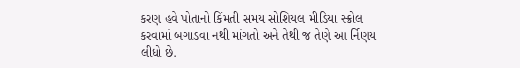કરણ હવે પોતાનો કિંમતી સમય સોશિયલ મીડિયા સ્ક્રોલ કરવામાં બગાડવા નથી માંગતો અને તેથી જ તેણે આ ર્નિણય લીધો છે.